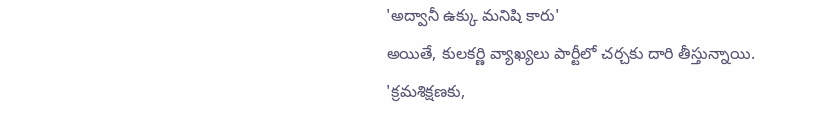'అద్వానీ ఉక్కు మనిషి కారు'
అయితే, కులకర్ణి వ్యాఖ్యలు పార్టీలో చర్చకు దారి తీస్తున్నాయి. 'క్రమశిక్షణకు,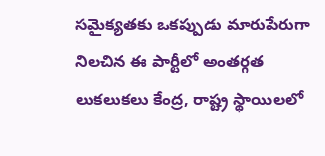సమైక్యతకు ఒకప్పుడు మారుపేరుగా నిలచిన ఈ పార్టీలో అంతర్గత లుకలుకలు కేంద్ర, రాష్ట్ర స్థాయిలలో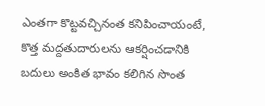ఎంతగా కొట్టవచ్చినంత కనిపించాయంటే, కొత్త మద్దతుదారులను ఆకర్షించడానికి బదులు అంకిత భావం కలిగిన సొంత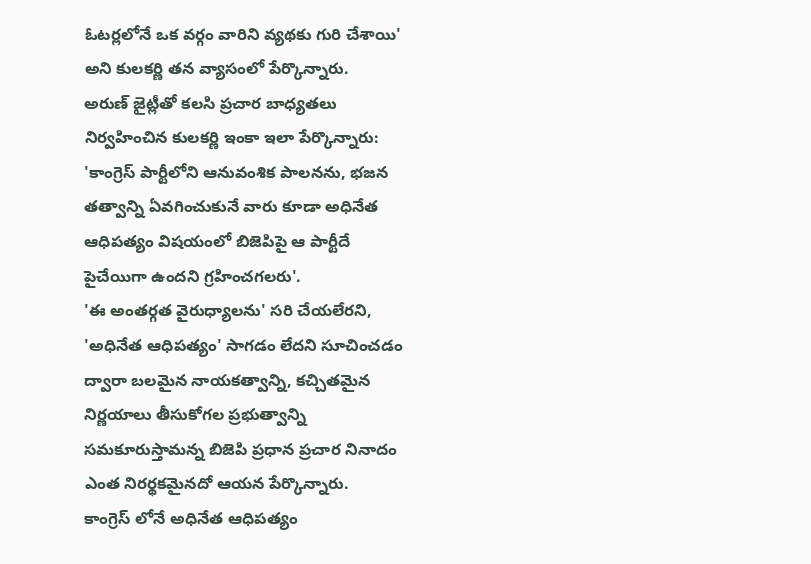ఓటర్లలోనే ఒక వర్గం వారిని వ్యథకు గురి చేశాయి' అని కులకర్ణి తన వ్యాసంలో పేర్కొన్నారు.
అరుణ్ జైట్లీతో కలసి ప్రచార బాధ్యతలు నిర్వహించిన కులకర్ణి ఇంకా ఇలా పేర్కొన్నారు: 'కాంగ్రెస్ పార్టీలోని ఆనువంశిక పాలనను, భజన తత్వాన్ని ఏవగించుకునే వారు కూడా అధినేత ఆధిపత్యం విషయంలో బిజెపిపై ఆ పార్టీదే పైచేయిగా ఉందని గ్రహించగలరు'.
'ఈ అంతర్గత వైరుధ్యాలను' సరి చేయలేరని, 'అధినేత ఆధిపత్యం' సాగడం లేదని సూచించడం ద్వారా బలమైన నాయకత్వాన్ని, కచ్చితమైన నిర్ణయాలు తీసుకోగల ప్రభుత్వాన్ని సమకూరుస్తామన్న బిజెపి ప్రధాన ప్రచార నినాదం ఎంత నిరర్థకమైనదో ఆయన పేర్కొన్నారు.
కాంగ్రెస్ లోనే అధినేత ఆధిపత్యం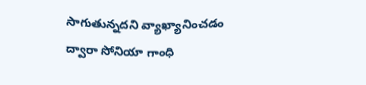సాగుతున్నదని వ్యాఖ్యానించడం ద్వారా సోనియా గాంధి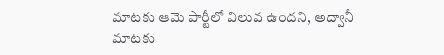మాటకు ఆమె పార్టీలో విలువ ఉందని, అద్వానీ మాటకు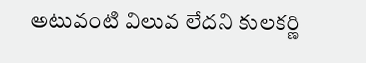అటువంటి విలువ లేదని కులకర్ణి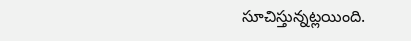సూచిస్తున్నట్లయింది.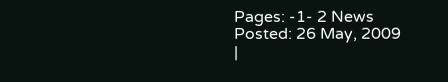Pages: -1- 2 News Posted: 26 May, 2009
|